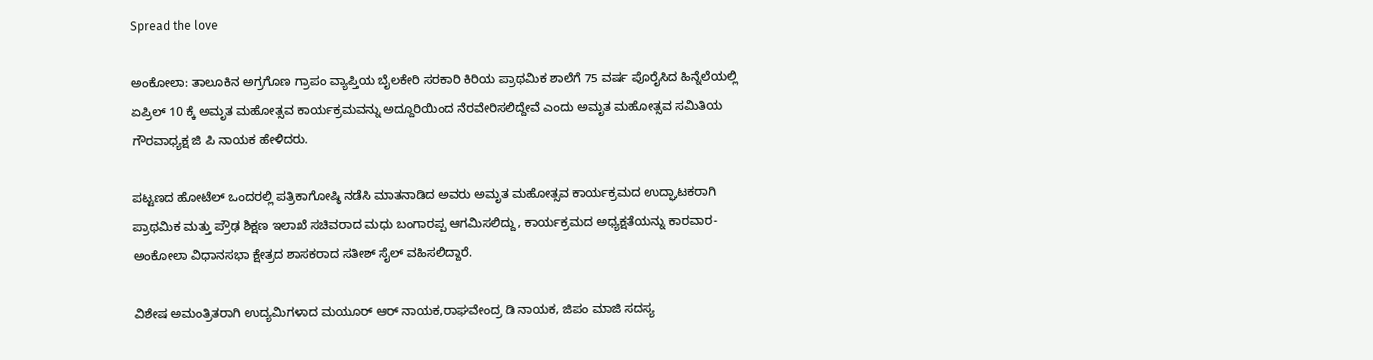Spread the love

ಅಂಕೋಲಾ: ತಾಲೂಕಿನ ಅಗ್ರಗೊಣ ಗ್ರಾಪಂ ವ್ಯಾಪ್ತಿಯ ಬೈಲಕೇರಿ ಸರಕಾರಿ ಕಿರಿಯ ಪ್ರಾಥಮಿಕ ಶಾಲೆಗೆ 75 ವರ್ಷ ಪೊರೈಸಿದ ಹಿನ್ನೆಲೆಯಲ್ಲಿ ಏಪ್ರಿಲ್ 10 ಕ್ಕೆ ಅಮೃತ ಮಹೋತ್ಸವ ಕಾರ್ಯಕ್ರಮವನ್ನು ಅದ್ದೂರಿಯಿಂದ ನೆರವೇರಿಸಲಿದ್ದೇವೆ ಎಂದು ಅಮೃತ ಮಹೋತ್ಸವ ಸಮಿತಿಯ ಗೌರವಾಧ್ಯಕ್ಷ ಜಿ ಪಿ ನಾಯಕ ಹೇಳಿದರು.

ಪಟ್ಟಣದ ಹೋಟೆಲ್ ಒಂದರಲ್ಲಿ ಪತ್ರಿಕಾಗೋಷ್ಠಿ ನಡೆಸಿ ಮಾತನಾಡಿದ ಅವರು ಅಮೃತ ಮಹೋತ್ಸವ ಕಾರ್ಯಕ್ರಮದ ಉದ್ಘಾಟಕರಾಗಿ ಪ್ರಾಥಮಿಕ ಮತ್ತು ಪ್ರೌಢ ಶಿಕ್ಷಣ ಇಲಾಖೆ ಸಚಿವರಾದ ಮಧು ಬಂಗಾರಪ್ಪ ಆಗಮಿಸಲಿದ್ದು, ಕಾರ್ಯಕ್ರಮದ ಅಧ್ಯಕ್ಷತೆಯನ್ನು ಕಾರವಾರ-ಅಂಕೋಲಾ ವಿಧಾನಸಭಾ ಕ್ಷೇತ್ರದ ಶಾಸಕರಾದ ಸತೀಶ್ ಸೈಲ್ ವಹಿಸಲಿದ್ದಾರೆ.

ವಿಶೇಷ ಅಮಂತ್ರಿತರಾಗಿ ಉದ್ಯಮಿಗಳಾದ ಮಯೂರ್ ಆರ್ ನಾಯಕ,ರಾಘವೇಂದ್ರ ಡಿ ನಾಯಕ, ಜಿಪಂ ಮಾಜಿ ಸದಸ್ಯ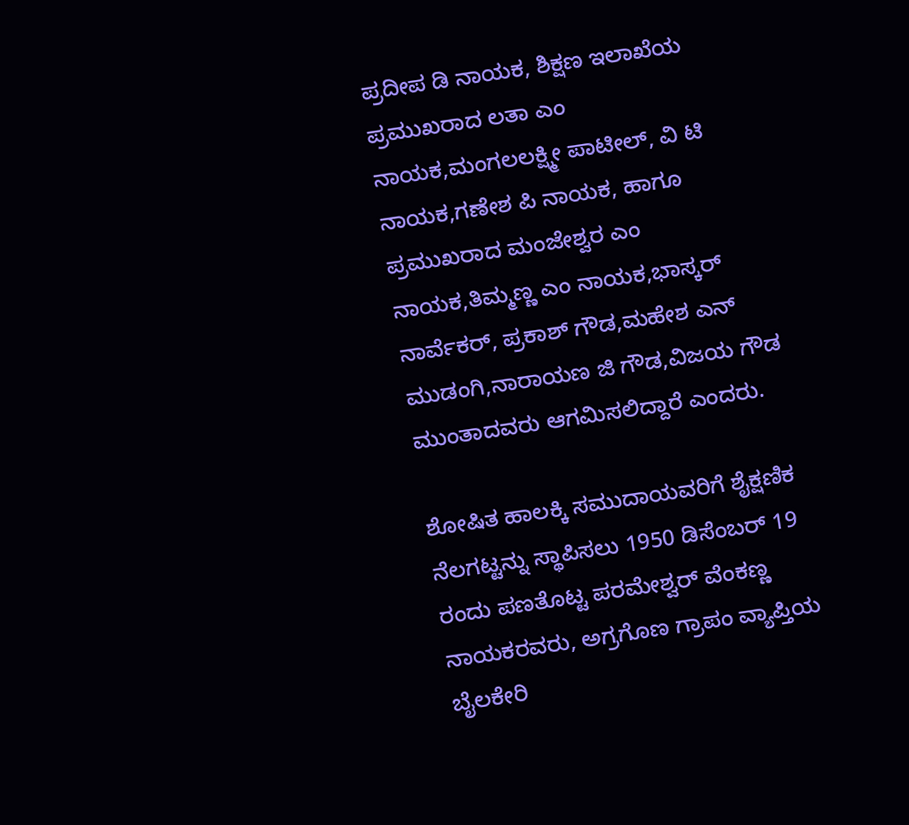ಪ್ರದೀಪ ಡಿ ನಾಯಕ, ಶಿಕ್ಷಣ ಇಲಾಖೆಯ ಪ್ರಮುಖರಾದ ಲತಾ ಎಂ ನಾಯಕ,ಮಂಗಲಲಕ್ಷ್ಮೀ ಪಾಟೀಲ್, ವಿ ಟಿ ನಾಯಕ,ಗಣೇಶ ಪಿ ನಾಯಕ, ಹಾಗೂ ಪ್ರಮುಖರಾದ ಮಂಜೇಶ್ವರ ಎಂ ನಾಯಕ,ತಿಮ್ಮಣ್ಣ ಎಂ ನಾಯಕ,ಭಾಸ್ಕರ್ ನಾರ್ವೆಕರ್, ಪ್ರಕಾಶ್ ಗೌಡ,ಮಹೇಶ ಎನ್ ಮುಡಂಗಿ,ನಾರಾಯಣ ಜಿ ಗೌಡ,ವಿಜಯ ಗೌಡ ಮುಂತಾದವರು ಆಗಮಿಸಲಿದ್ದಾರೆ ಎಂದರು.

ಶೋಷಿತ ಹಾಲಕ್ಕಿ ಸಮುದಾಯವರಿಗೆ ಶೈಕ್ಷಣಿಕ ನೆಲಗಟ್ಟನ್ನು ಸ್ಥಾಪಿಸಲು 1950 ಡಿಸೆಂಬರ್ 19 ರಂದು ಪಣತೊಟ್ಟ ಪರಮೇಶ್ವರ್ ವೆಂಕಣ್ಣ ನಾಯಕರವರು, ಅಗ್ರಗೊಣ ಗ್ರಾಪಂ ವ್ಯಾಪ್ತಿಯ ಬೈಲಕೇರಿ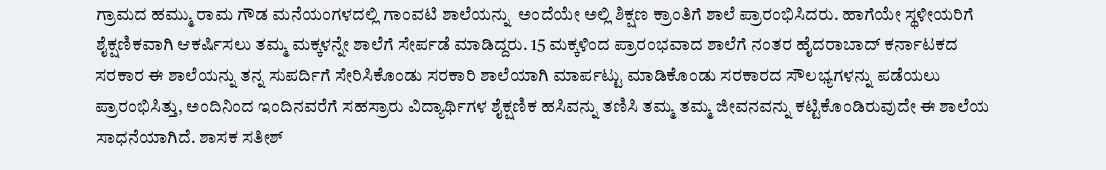ಗ್ರಾಮದ ಹಮ್ಮು ರಾಮ ಗೌಡ ಮನೆಯಂಗಳದಲ್ಲಿ ಗಾಂವಟಿ ಶಾಲೆಯನ್ನು  ಅಂದೆಯೇ ಅಲ್ಲಿ ಶಿಕ್ಷಣ ಕ್ರಾಂತಿಗೆ ಶಾಲೆ ಪ್ರಾರಂಭಿಸಿದರು. ಹಾಗೆಯೇ ಸ್ಥಳೀಯರಿಗೆ ಶೈಕ್ಷಣಿಕವಾಗಿ ಆಕರ್ಷಿಸಲು ತಮ್ಮ ಮಕ್ಕಳನ್ನೇ ಶಾಲೆಗೆ ಸೇರ್ಪಡೆ ಮಾಡಿದ್ದರು. 15 ಮಕ್ಕಳಿಂದ ಪ್ರಾರಂಭವಾದ ಶಾಲೆಗೆ ನಂತರ ಹೈದರಾಬಾದ್ ಕರ್ನಾಟಕದ ಸರಕಾರ ಈ ಶಾಲೆಯನ್ನು ತನ್ನ ಸುಪರ್ದಿಗೆ ಸೇರಿಸಿಕೊಂಡು ಸರಕಾರಿ ಶಾಲೆಯಾಗಿ ಮಾರ್ಪಟ್ಟು ಮಾಡಿಕೊಂಡು ಸರಕಾರದ ಸೌಲಭ್ಯಗಳನ್ನು ಪಡೆಯಲು ಪ್ರಾರಂಭಿಸಿತ್ತು, ಅಂದಿನಿಂದ ಇಂದಿನವರೆಗೆ ಸಹಸ್ರಾರು ವಿದ್ಯಾರ್ಥಿಗಳ ಶೈಕ್ಷಣಿಕ ಹಸಿವನ್ನು ತಣಿಸಿ ತಮ್ಮ ತಮ್ಮ ಜೀವನವನ್ನು ಕಟ್ಟಿಕೊಂಡಿರುವುದೇ ಈ ಶಾಲೆಯ ಸಾಧನೆಯಾಗಿದೆ. ಶಾಸಕ ಸತೀಶ್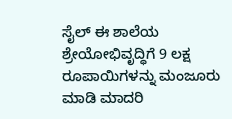ಸೈಲ್ ಈ ಶಾಲೆಯ ಶ್ರೇಯೋಭಿವೃದ್ಧಿಗೆ 9 ಲಕ್ಷ ರೂಪಾಯಿಗಳನ್ನು ಮಂಜೂರು ಮಾಡಿ ಮಾದರಿ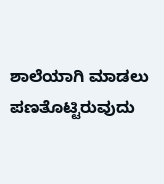ಶಾಲೆಯಾಗಿ ಮಾಡಲು ಪಣತೊಟ್ಟಿರುವುದು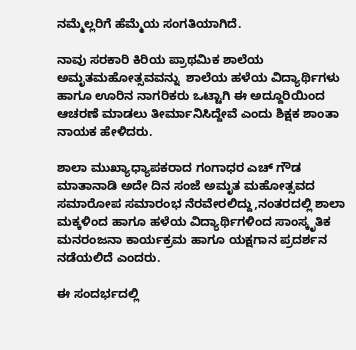ನಮ್ಮೆಲ್ಲರಿಗೆ ಹೆಮ್ಮೆಯ ಸಂಗತಿಯಾಗಿದೆ.

ನಾವು ಸರಕಾರಿ ಕಿರಿಯ ಪ್ರಾಥಮಿಕ ಶಾಲೆಯ ಅಮೃತಮಹೋತ್ಸವವನ್ನು  ಶಾಲೆಯ ಹಳೆಯ ವಿದ್ಯಾರ್ಥಿಗಳು ಹಾಗೂ ಊರಿನ ನಾಗರಿಕರು ಒಟ್ಟಾಗಿ ಈ ಅದ್ದೂರಿಯಿಂದ ಆಚರಣೆ ಮಾಡಲು ತೀರ್ಮಾನಿಸಿದ್ದೇವೆ ಎಂದು ಶಿಕ್ಷಕ ಶಾಂತಾ ನಾಯಕ ಹೇಳಿದರು.

ಶಾಲಾ ಮುಖ್ಯಾಧ್ಯಾಪಕರಾದ ಗಂಗಾಧರ ಎಚ್ ಗೌಡ ಮಾತಾನಾಡಿ ಅದೇ ದಿನ ಸಂಜೆ ಅಮೃತ ಮಹೋತ್ಸವದ ಸಮಾರೋಪ ಸಮಾರಂಭ ನೆರವೇರಲಿದ್ದು,ನಂತರದಲ್ಲಿ ಶಾಲಾ ಮಕ್ಕಳಿಂದ ಹಾಗೂ ಹಳೆಯ ವಿದ್ಯಾರ್ಥಿಗಳಿಂದ ಸಾಂಸ್ಕೃತಿಕ ಮನರಂಜನಾ ಕಾರ್ಯಕ್ರಮ ಹಾಗೂ ಯಕ್ಷಗಾನ ಪ್ರದರ್ಶನ ನಡೆಯಲಿದೆ ಎಂದರು.

ಈ ಸಂದರ್ಭದಲ್ಲಿ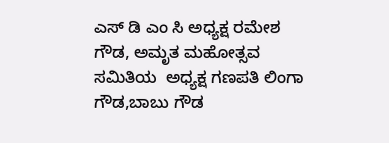ಎಸ್ ಡಿ ಎಂ ಸಿ ಅಧ್ಯಕ್ಷ ರಮೇಶ ಗೌಡ, ಅಮೃತ ಮಹೋತ್ಸವ ಸಮಿತಿಯ  ಅಧ್ಯಕ್ಷ ಗಣಪತಿ ಲಿಂಗಾ ಗೌಡ,ಬಾಬು ಗೌಡ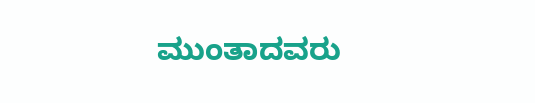ಮುಂತಾದವರು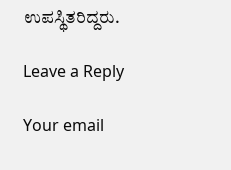ಉಪಸ್ಥಿತರಿದ್ದರು.

Leave a Reply

Your email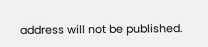address will not be published.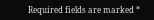Required fields are marked *